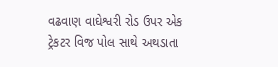વઢવાણ વાઘેશ્વરી રોડ ઉપર એક ટ્રેકટર વિજ પોલ સાથે અથડાતા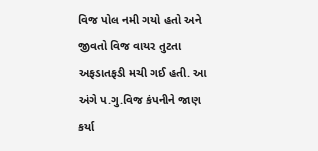વિજ પોલ નમી ગયો હતો અને જીવતો વિજ વાયર તુટતા અફડાતફડી મચી ગઈ હતી. આ અંગે પ.ગુ.વિજ કંપનીને જાણ કર્યા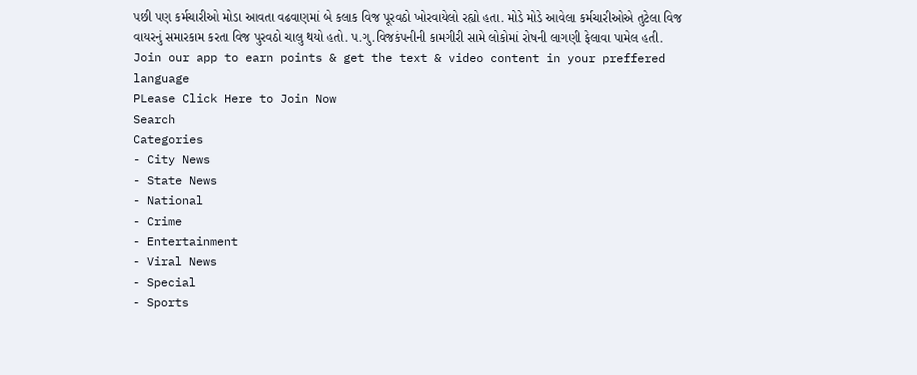પછી પણ કર્મચારીઓ મોડા આવતા વઢવાણમાં બે કલાક વિજ પૂરવઠો ખોરવાયેલો રહ્યો હતા. મોડે મોડે આવેલા કર્મચારીઓએ તુટેલા વિજ વાયરનું સમારકામ કરતા વિજ પુરવઠો ચાલુ થયો હતો. પ.ગુ.વિજકંપનીની કામગીરી સામે લોકોમાં રોષની લાગણી ફેલાવા પામેલ હતી.
Join our app to earn points & get the text & video content in your preffered language
PLease Click Here to Join Now
Search
Categories
- City News
- State News
- National
- Crime
- Entertainment
- Viral News
- Special
- Sports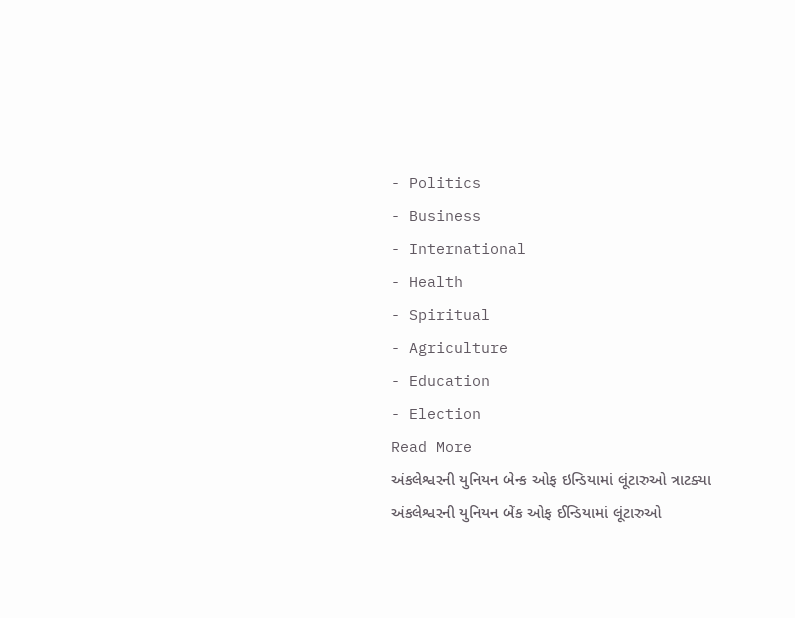- Politics
- Business
- International
- Health
- Spiritual
- Agriculture
- Education
- Election
Read More
અંકલેશ્વરની યુનિયન બેન્ક ઓફ ઇન્ડિયામાં લૂંટારુઓ ત્રાટક્યા
અંકલેશ્વરની યુનિયન બેંક ઓફ ઈન્ડિયામાં લૂંટારુઓ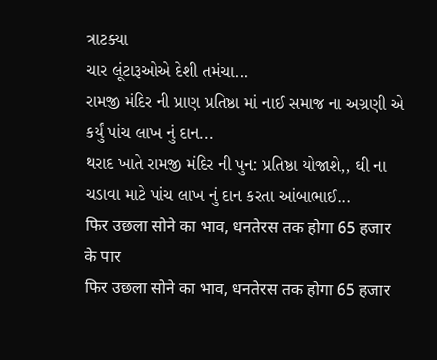ત્રાટક્યા
ચાર લૂંટારૂઓએ દેશી તમંચા...
રામજી મંદિર ની પ્રાણ પ્રતિષ્ઠા માં નાઈ સમાજ ના અગ્રણી એ કર્યું પાંચ લાખ નું દાન...
થરાદ ખાતે રામજી મંદિર ની પુન: પ્રતિષ્ઠા યોજાશે,, ઘી ના ચડાવા માટે પાંચ લાખ નું દાન કરતા આંબાભાઈ...
फिर उछला सोने का भाव, धनतेरस तक होगा 65 हजार के पार
फिर उछला सोने का भाव, धनतेरस तक होगा 65 हजार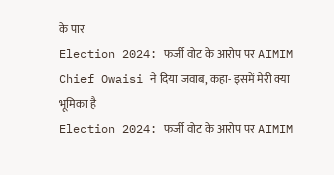के पार
Election 2024: फर्जी वोट के आरोप पर AIMIM Chief Owaisi ने दिया जवाब, कहा- इसमें मेरी क्या भूमिका है
Election 2024: फर्जी वोट के आरोप पर AIMIM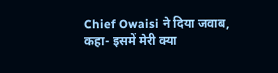Chief Owaisi ने दिया जवाब, कहा- इसमें मेरी क्या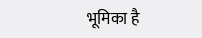भूमिका है